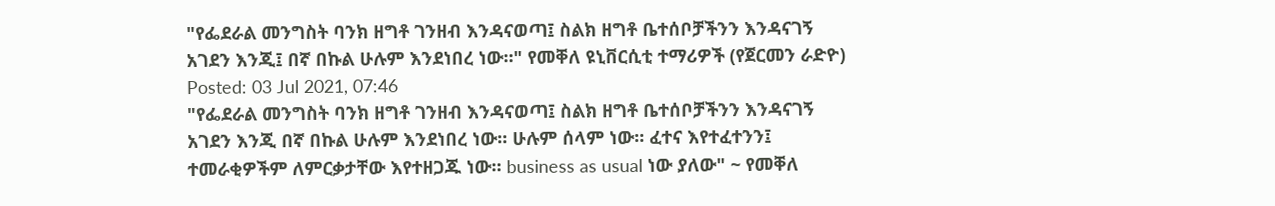"የፌደራል መንግስት ባንክ ዘግቶ ገንዘብ እንዳናወጣ፤ ስልክ ዘግቶ ቤተሰቦቻችንን እንዳናገኝ አገደን እንጂ፤ በኛ በኩል ሁሉም እንደነበረ ነው።" የመቐለ ዩኒቨርሲቲ ተማሪዎች (የጀርመን ራድዮ)
Posted: 03 Jul 2021, 07:46
"የፌደራል መንግስት ባንክ ዘግቶ ገንዘብ እንዳናወጣ፤ ስልክ ዘግቶ ቤተሰቦቻችንን እንዳናገኝ አገደን እንጂ በኛ በኩል ሁሉም እንደነበረ ነው። ሁሉም ሰላም ነው። ፈተና እየተፈተንን፤ ተመራቂዎችም ለምርቃታቸው እየተዘጋጁ ነው። business as usual ነው ያለው" ~ የመቐለ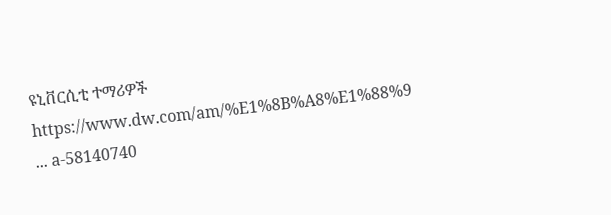ዩኒቨርሲቲ ተማሪዎች
https://www.dw.com/am/%E1%8B%A8%E1%88%9 ... a-58140740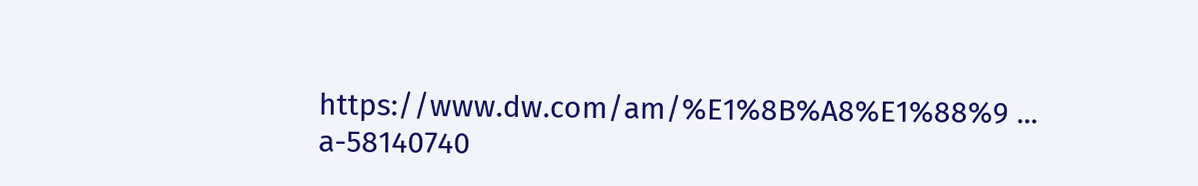https://www.dw.com/am/%E1%8B%A8%E1%88%9 ... a-58140740